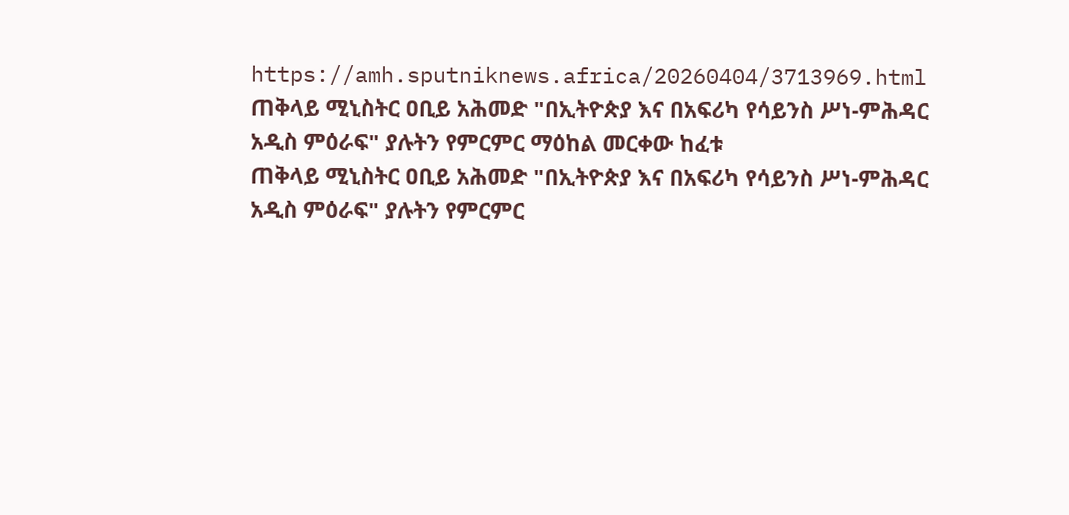https://amh.sputniknews.africa/20260404/3713969.html
ጠቅላይ ሚኒስትር ዐቢይ አሕመድ "በኢትዮጵያ እና በአፍሪካ የሳይንስ ሥነ-ምሕዳር አዲስ ምዕራፍ" ያሉትን የምርምር ማዕከል መርቀው ከፈቱ
ጠቅላይ ሚኒስትር ዐቢይ አሕመድ "በኢትዮጵያ እና በአፍሪካ የሳይንስ ሥነ-ምሕዳር አዲስ ምዕራፍ" ያሉትን የምርምር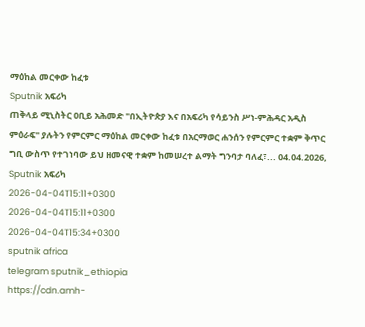ማዕከል መርቀው ከፈቱ
Sputnik አፍሪካ
ጠቅላይ ሚኒስትር ዐቢይ አሕመድ "በኢትዮጵያ እና በአፍሪካ የሳይንስ ሥነ-ምሕዳር አዲስ ምዕራፍ" ያሉትን የምርምር ማዕከል መርቀው ከፈቱ በአርማወር ሐንሰን የምርምር ተቋም ቅጥር ግቢ ውስጥ የተገነባው ይህ ዘመናዊ ተቋም ከመሠረተ ልማት ግንባታ ባለፈ፣... 04.04.2026, Sputnik አፍሪካ
2026-04-04T15:11+0300
2026-04-04T15:11+0300
2026-04-04T15:34+0300
sputnik africa
telegram sputnik_ethiopia
https://cdn.amh-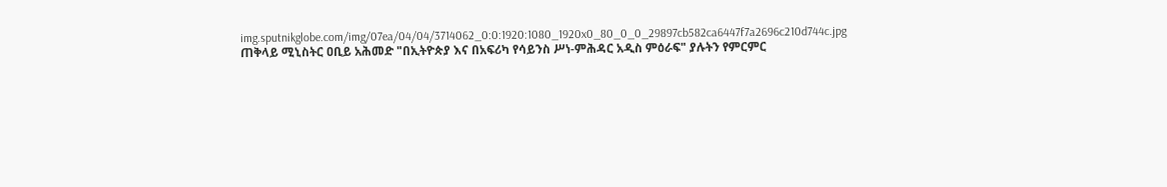img.sputnikglobe.com/img/07ea/04/04/3714062_0:0:1920:1080_1920x0_80_0_0_29897cb582ca6447f7a2696c210d744c.jpg
ጠቅላይ ሚኒስትር ዐቢይ አሕመድ "በኢትዮጵያ እና በአፍሪካ የሳይንስ ሥነ-ምሕዳር አዲስ ምዕራፍ" ያሉትን የምርምር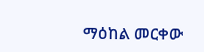ማዕከል መርቀው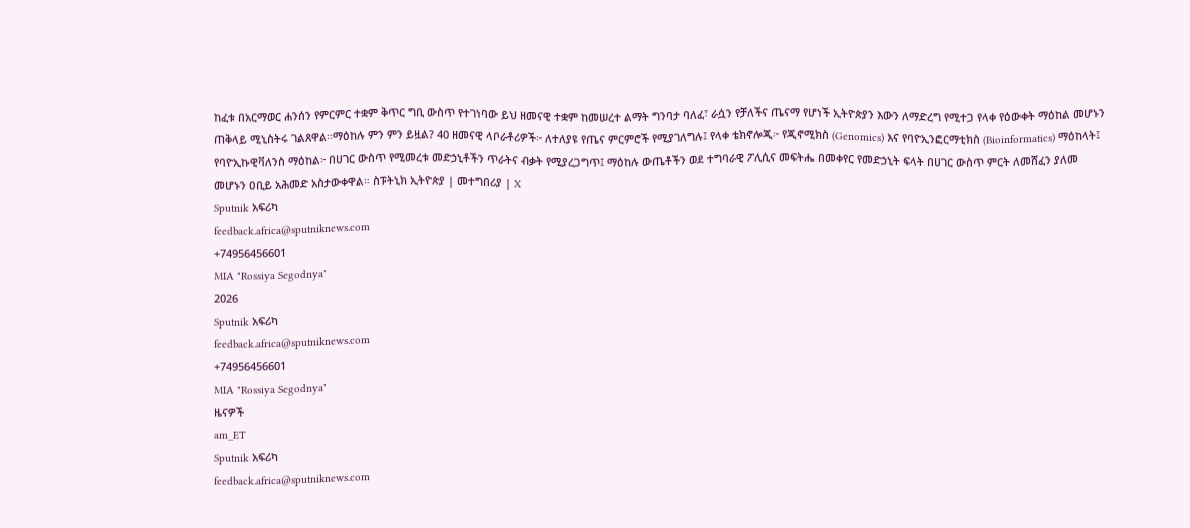ከፈቱ በአርማወር ሐንሰን የምርምር ተቋም ቅጥር ግቢ ውስጥ የተገነባው ይህ ዘመናዊ ተቋም ከመሠረተ ልማት ግንባታ ባለፈ፣ ራሷን የቻለችና ጤናማ የሆነች ኢትዮጵያን እውን ለማድረግ የሚተጋ የላቀ የዕውቀት ማዕከል መሆኑን ጠቅላይ ሚኒስትሩ ገልጸዋል፡፡ማዕከሉ ምን ምን ይዟል? 40 ዘመናዊ ላቦራቶሪዎች፦ ለተለያዩ የጤና ምርምሮች የሚያገለግሉ፤ የላቀ ቴክኖሎጂ፦ የጂኖሚክስ (Genomics) እና የባዮኢንፎርማቲክስ (Bioinformatics) ማዕከላት፤ የባዮኢኩዊቫለንስ ማዕከል፦ በሀገር ውስጥ የሚመረቱ መድኃኒቶችን ጥራትና ብቃት የሚያረጋግጥ፤ ማዕከሉ ውጤቶችን ወደ ተግባራዊ ፖሊሲና መፍትሔ በመቀየር የመድኃኒት ፍላት በሀገር ውስጥ ምርት ለመሸፈን ያለመ መሆኑን ዐቢይ አሕመድ አስታውቀዋል። ስፑትኒክ ኢትዮጵያ | መተግበሪያ | X
Sputnik አፍሪካ
feedback.africa@sputniknews.com
+74956456601
MIA "Rossiya Segodnya"
2026
Sputnik አፍሪካ
feedback.africa@sputniknews.com
+74956456601
MIA "Rossiya Segodnya"
ዜናዎች
am_ET
Sputnik አፍሪካ
feedback.africa@sputniknews.com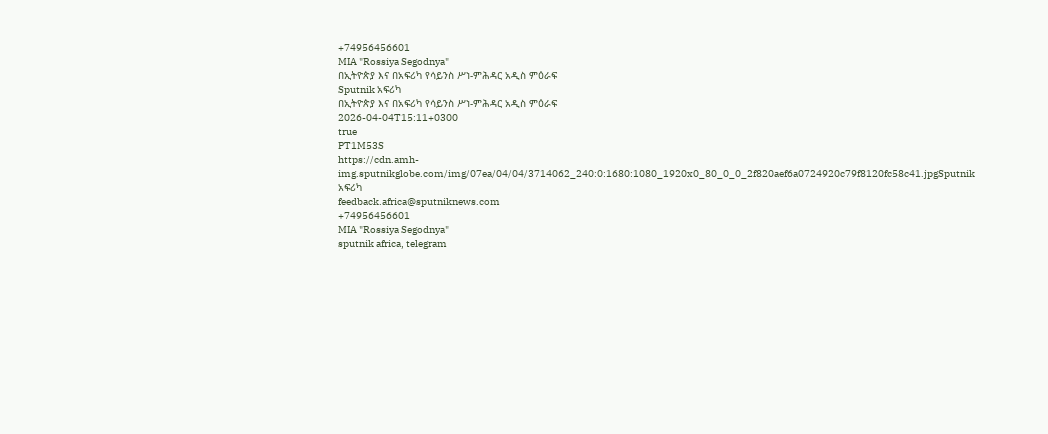+74956456601
MIA "Rossiya Segodnya"
በኢትዮጵያ እና በአፍሪካ የሳይንስ ሥነ-ምሕዳር አዲስ ምዕራፍ
Sputnik አፍሪካ
በኢትዮጵያ እና በአፍሪካ የሳይንስ ሥነ-ምሕዳር አዲስ ምዕራፍ
2026-04-04T15:11+0300
true
PT1M53S
https://cdn.amh-img.sputnikglobe.com/img/07ea/04/04/3714062_240:0:1680:1080_1920x0_80_0_0_2f820aef6a0724920c79f8120fc58c41.jpgSputnik አፍሪካ
feedback.africa@sputniknews.com
+74956456601
MIA "Rossiya Segodnya"
sputnik africa, telegram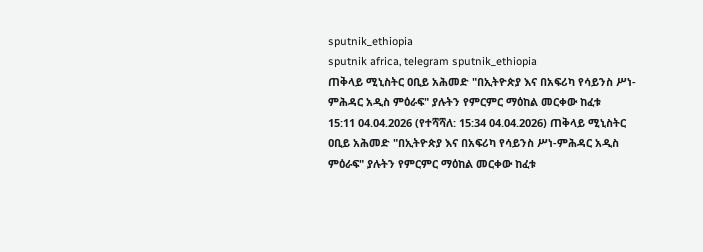sputnik_ethiopia
sputnik africa, telegram sputnik_ethiopia
ጠቅላይ ሚኒስትር ዐቢይ አሕመድ "በኢትዮጵያ እና በአፍሪካ የሳይንስ ሥነ-ምሕዳር አዲስ ምዕራፍ" ያሉትን የምርምር ማዕከል መርቀው ከፈቱ
15:11 04.04.2026 (የተሻሻለ: 15:34 04.04.2026) ጠቅላይ ሚኒስትር ዐቢይ አሕመድ "በኢትዮጵያ እና በአፍሪካ የሳይንስ ሥነ-ምሕዳር አዲስ ምዕራፍ" ያሉትን የምርምር ማዕከል መርቀው ከፈቱ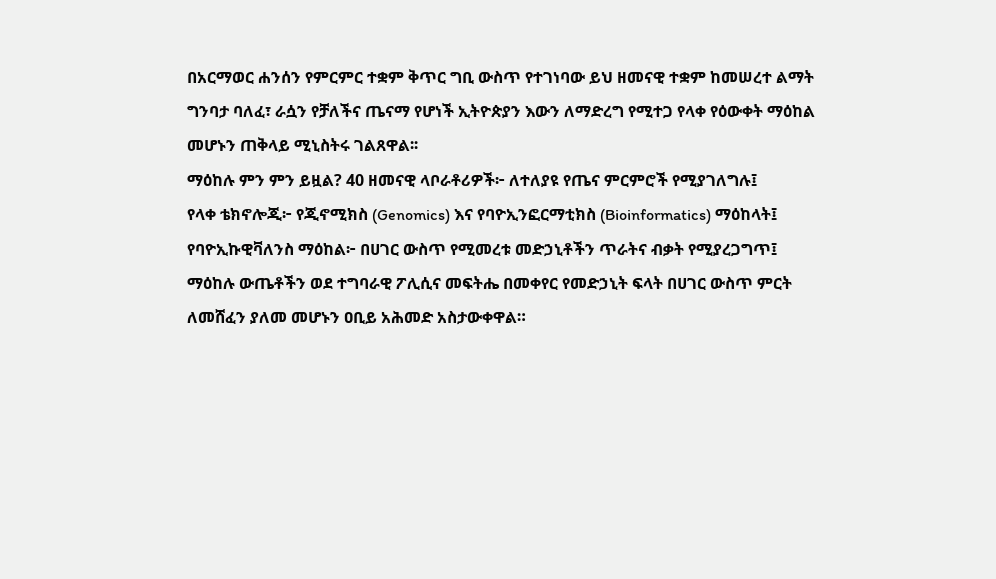በአርማወር ሐንሰን የምርምር ተቋም ቅጥር ግቢ ውስጥ የተገነባው ይህ ዘመናዊ ተቋም ከመሠረተ ልማት ግንባታ ባለፈ፣ ራሷን የቻለችና ጤናማ የሆነች ኢትዮጵያን እውን ለማድረግ የሚተጋ የላቀ የዕውቀት ማዕከል መሆኑን ጠቅላይ ሚኒስትሩ ገልጸዋል፡፡
ማዕከሉ ምን ምን ይዟል? 40 ዘመናዊ ላቦራቶሪዎች፦ ለተለያዩ የጤና ምርምሮች የሚያገለግሉ፤
የላቀ ቴክኖሎጂ፦ የጂኖሚክስ (Genomics) እና የባዮኢንፎርማቲክስ (Bioinformatics) ማዕከላት፤
የባዮኢኩዊቫለንስ ማዕከል፦ በሀገር ውስጥ የሚመረቱ መድኃኒቶችን ጥራትና ብቃት የሚያረጋግጥ፤
ማዕከሉ ውጤቶችን ወደ ተግባራዊ ፖሊሲና መፍትሔ በመቀየር የመድኃኒት ፍላት በሀገር ውስጥ ምርት ለመሸፈን ያለመ መሆኑን ዐቢይ አሕመድ አስታውቀዋል።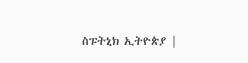ስፑትኒክ ኢትዮጵያ |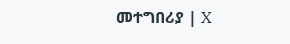መተግበሪያ | X